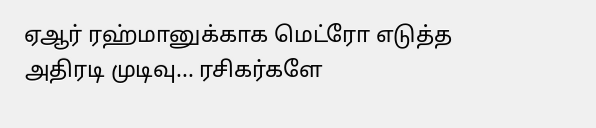ஏஆர் ரஹ்மானுக்காக மெட்ரோ எடுத்த அதிரடி முடிவு... ரசிகர்களே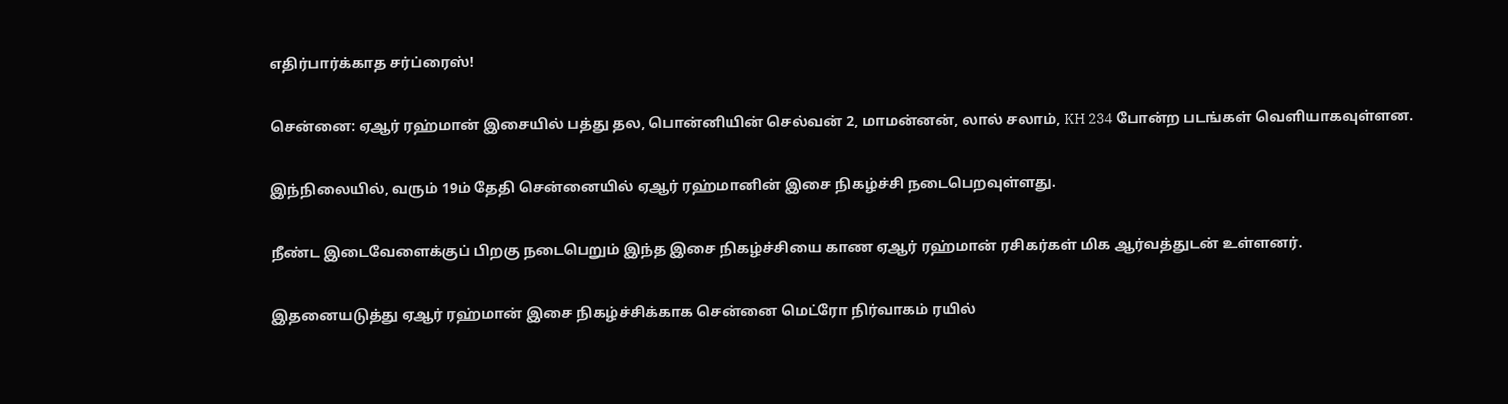எதிர்பார்க்காத சர்ப்ரைஸ்!

சென்னை: ஏஆர் ரஹ்மான் இசையில் பத்து தல, பொன்னியின் செல்வன் 2, மாமன்னன், லால் சலாம், KH 234 போன்ற படங்கள் வெளியாகவுள்ளன.

இந்நிலையில், வரும் 19ம் தேதி சென்னையில் ஏஆர் ரஹ்மானின் இசை நிகழ்ச்சி நடைபெறவுள்ளது.

நீண்ட இடைவேளைக்குப் பிறகு நடைபெறும் இந்த இசை நிகழ்ச்சியை காண ஏஆர் ரஹ்மான் ரசிகர்கள் மிக ஆர்வத்துடன் உள்ளனர்.

இதனையடுத்து ஏஆர் ரஹ்மான் இசை நிகழ்ச்சிக்காக சென்னை மெட்ரோ நிர்வாகம் ரயில்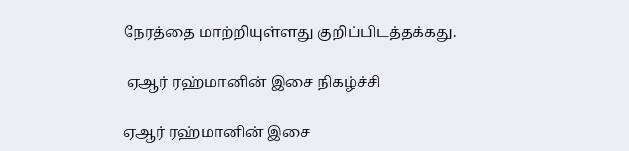நேரத்தை மாற்றியுள்ளது குறிப்பிடத்தக்கது.

 ஏஆர் ரஹ்மானின் இசை நிகழ்ச்சி

ஏஆர் ரஹ்மானின் இசை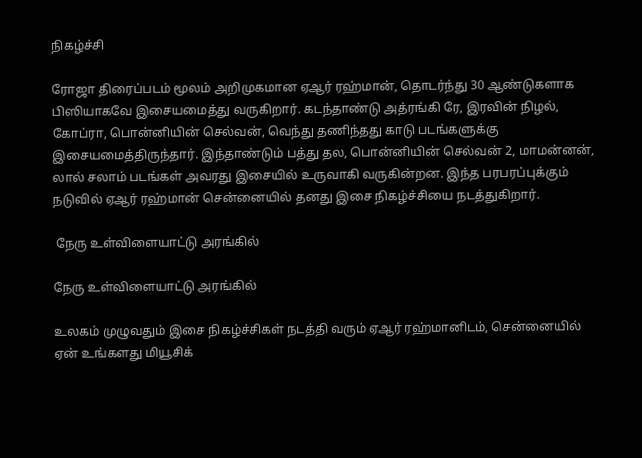நிகழ்ச்சி

ரோஜா திரைப்படம் மூலம் அறிமுகமான ஏஆர் ரஹ்மான், தொடர்ந்து 30 ஆண்டுகளாக பிஸியாகவே இசையமைத்து வருகிறார். கடந்தாண்டு அத்ரங்கி ரே, இரவின் நிழல், கோப்ரா, பொன்னியின் செல்வன், வெந்து தணிந்தது காடு படங்களுக்கு இசையமைத்திருந்தார். இந்தாண்டும் பத்து தல, பொன்னியின் செல்வன் 2, மாமன்னன், லால் சலாம் படங்கள் அவரது இசையில் உருவாகி வருகின்றன. இந்த பரபரப்புக்கும் நடுவில் ஏஆர் ரஹ்மான் சென்னையில் தனது இசை நிகழ்ச்சியை நடத்துகிறார்.

 நேரு உள்விளையாட்டு அரங்கில்

நேரு உள்விளையாட்டு அரங்கில்

உலகம் முழுவதும் இசை நிகழ்ச்சிகள் நடத்தி வரும் ஏஆர் ரஹ்மானிடம், சென்னையில் ஏன் உங்களது மியூசிக்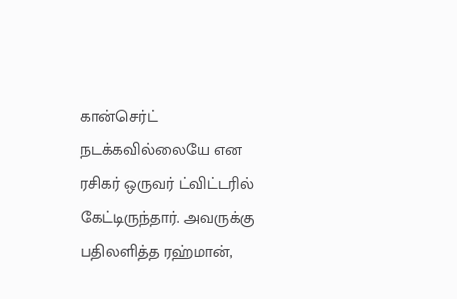கான்செர்ட் நடக்கவில்லையே என ரசிகர் ஒருவர் ட்விட்டரில் கேட்டிருந்தார். அவருக்கு பதிலளித்த ரஹ்மான்,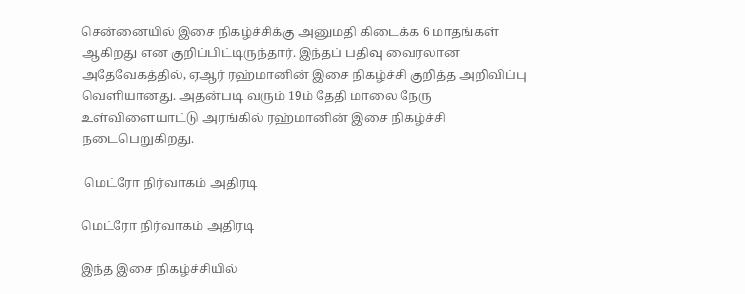சென்னையில் இசை நிகழ்ச்சிக்கு அனுமதி கிடைக்க 6 மாதங்கள் ஆகிறது என குறிப்பிட்டிருந்தார். இந்தப் பதிவு வைரலான அதேவேகத்தில், ஏஆர் ரஹ்மானின் இசை நிகழ்ச்சி குறித்த அறிவிப்பு வெளியானது. அதன்படி வரும் 19ம் தேதி மாலை நேரு உள்விளையாட்டு அரங்கில் ரஹ்மானின் இசை நிகழ்ச்சி நடைபெறுகிறது.

 மெட்ரோ நிர்வாகம் அதிரடி

மெட்ரோ நிர்வாகம் அதிரடி

இந்த இசை நிகழ்ச்சியில்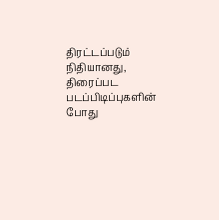திரட்டப்படும் நிதியானது, திரைப்பட படப்பிடிப்புகளின் போது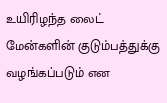உயிரிழந்த லைட் மேன்களின் குடும்பத்துக்கு வழங்கப்படும் என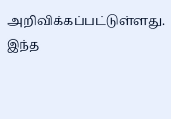அறிவிக்கப்பட்டுள்ளது. இந்த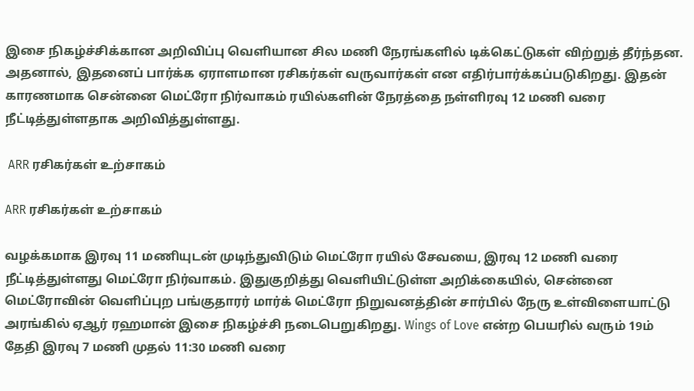இசை நிகழ்ச்சிக்கான அறிவிப்பு வெளியான சில மணி நேரங்களில் டிக்கெட்டுகள் விற்றுத் தீர்ந்தன. அதனால், இதனைப் பார்க்க ஏராளமான ரசிகர்கள் வருவார்கள் என எதிர்பார்க்கப்படுகிறது. இதன் காரணமாக சென்னை மெட்ரோ நிர்வாகம் ரயில்களின் நேரத்தை நள்ளிரவு 12 மணி வரை நீட்டித்துள்ளதாக அறிவித்துள்ளது.

 ARR ரசிகர்கள் உற்சாகம்

ARR ரசிகர்கள் உற்சாகம்

வழக்கமாக இரவு 11 மணியுடன் முடிந்துவிடும் மெட்ரோ ரயில் சேவயை, இரவு 12 மணி வரை நீட்டித்துள்ளது மெட்ரோ நிர்வாகம். இதுகுறித்து வெளியிட்டுள்ள அறிக்கையில், சென்னை மெட்ரோவின் வெளிப்புற பங்குதாரர் மார்க் மெட்ரோ நிறுவனத்தின் சார்பில் நேரு உள்விளையாட்டு அரங்கில் ஏஆர் ரஹமான் இசை நிகழ்ச்சி நடைபெறுகிறது. Wings of Love என்ற பெயரில் வரும் 19ம் தேதி இரவு 7 மணி முதல் 11:30 மணி வரை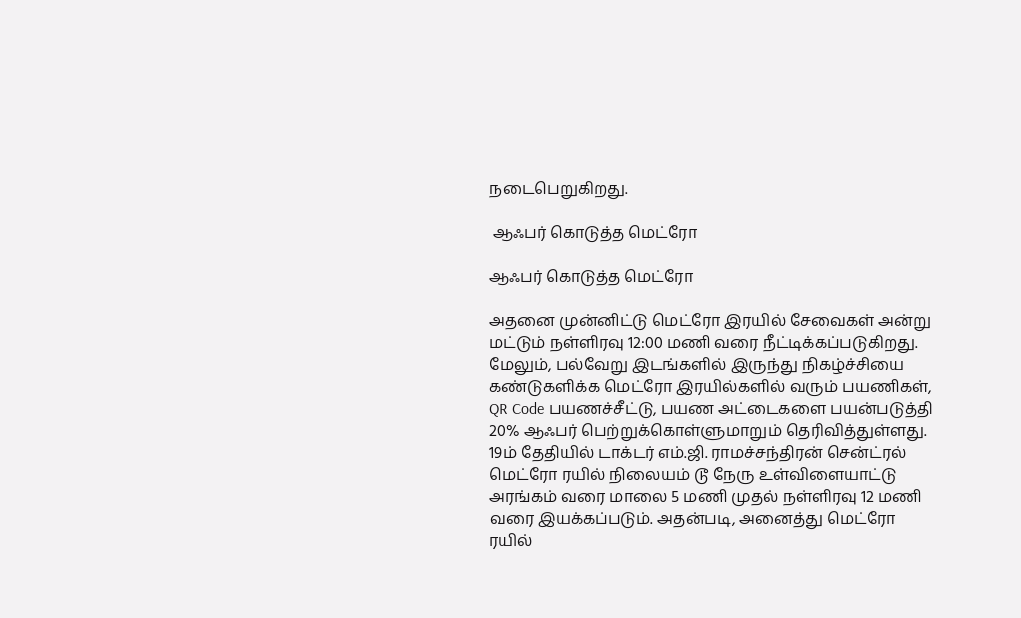நடைபெறுகிறது.

 ஆஃபர் கொடுத்த மெட்ரோ

ஆஃபர் கொடுத்த மெட்ரோ

அதனை முன்னிட்டு மெட்ரோ இரயில் சேவைகள் அன்று மட்டும் நள்ளிரவு 12:00 மணி வரை நீட்டிக்கப்படுகிறது. மேலும், பல்வேறு இடங்களில் இருந்து நிகழ்ச்சியை கண்டுகளிக்க மெட்ரோ இரயில்களில் வரும் பயணிகள், QR Code பயணச்சீட்டு, பயண அட்டைகளை பயன்படுத்தி 20% ஆஃபர் பெற்றுக்கொள்ளுமாறும் தெரிவித்துள்ளது. 19ம் தேதியில் டாக்டர் எம்.ஜி. ராமச்சந்திரன் சென்ட்ரல் மெட்ரோ ரயில் நிலையம் டூ நேரு உள்விளையாட்டு அரங்கம் வரை மாலை 5 மணி முதல் நள்ளிரவு 12 மணி வரை இயக்கப்படும். அதன்படி, அனைத்து மெட்ரோ ரயில்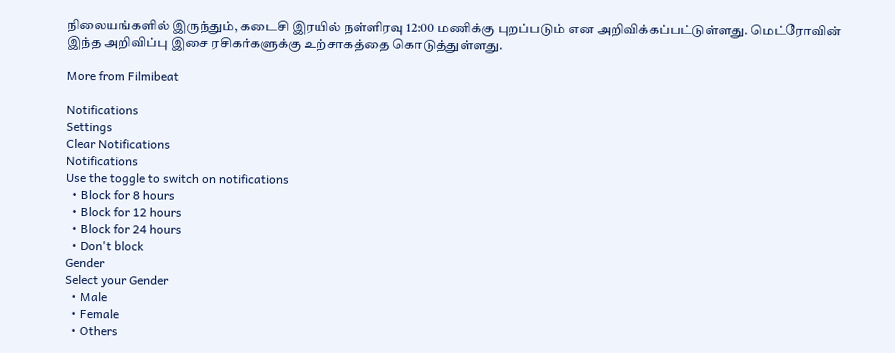நிலையங்களில் இருந்தும், கடைசி இரயில் நள்ளிரவு 12:00 மணிக்கு புறப்படும் என அறிவிக்கப்பட்டுள்ளது. மெட்ரோவின் இந்த அறிவிப்பு இசை ரசிகர்களுக்கு உற்சாகத்தை கொடுத்துள்ளது.

More from Filmibeat

Notifications
Settings
Clear Notifications
Notifications
Use the toggle to switch on notifications
  • Block for 8 hours
  • Block for 12 hours
  • Block for 24 hours
  • Don't block
Gender
Select your Gender
  • Male
  • Female
  • Others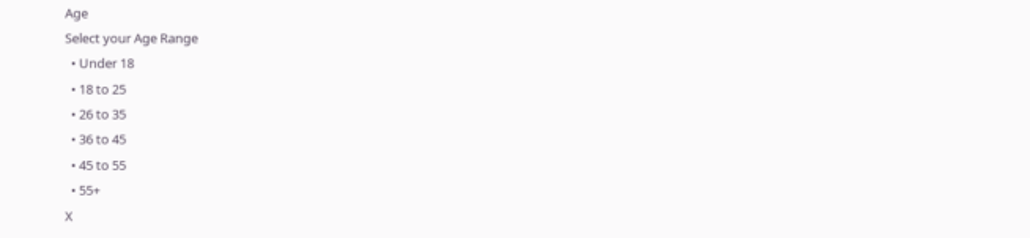Age
Select your Age Range
  • Under 18
  • 18 to 25
  • 26 to 35
  • 36 to 45
  • 45 to 55
  • 55+
X